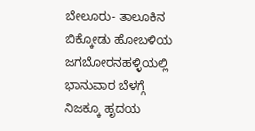ಬೇಲೂರು- ತಾಲೂಕಿನ ಬಿಕ್ಕೋಡು ಹೋಬಳಿಯ ಜಗಬೋರನಹಳ್ಳಿಯಲ್ಲಿ ಭಾನುವಾರ ಬೆಳಗ್ಗೆ ನಿಜಕ್ಕೂ ಹೃದಯ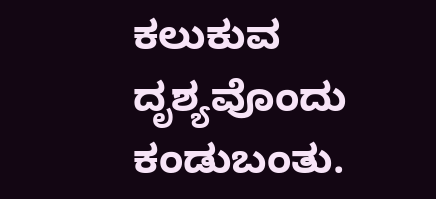ಕಲುಕುವ ದೃಶ್ಯವೊಂದು ಕಂಡುಬಂತು.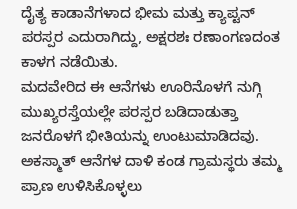ದೈತ್ಯ ಕಾಡಾನೆಗಳಾದ ಭೀಮ ಮತ್ತು ಕ್ಯಾಪ್ಟನ್ ಪರಸ್ಪರ ಎದುರಾಗಿದ್ದು, ಅಕ್ಷರಶಃ ರಣಾಂಗಣದಂತ ಕಾಳಗ ನಡೆಯಿತು.
ಮದವೇರಿದ ಈ ಆನೆಗಳು ಊರಿನೊಳಗೆ ನುಗ್ಗಿ ಮುಖ್ಯರಸ್ತೆಯಲ್ಲೇ ಪರಸ್ಪರ ಬಡಿದಾಡುತ್ತಾ ಜನರೊಳಗೆ ಭೀತಿಯನ್ನು ಉಂಟುಮಾಡಿದವು. ಅಕಸ್ಮಾತ್ ಆನೆಗಳ ದಾಳಿ ಕಂಡ ಗ್ರಾಮಸ್ಥರು ತಮ್ಮ ಪ್ರಾಣ ಉಳಿಸಿಕೊಳ್ಳಲು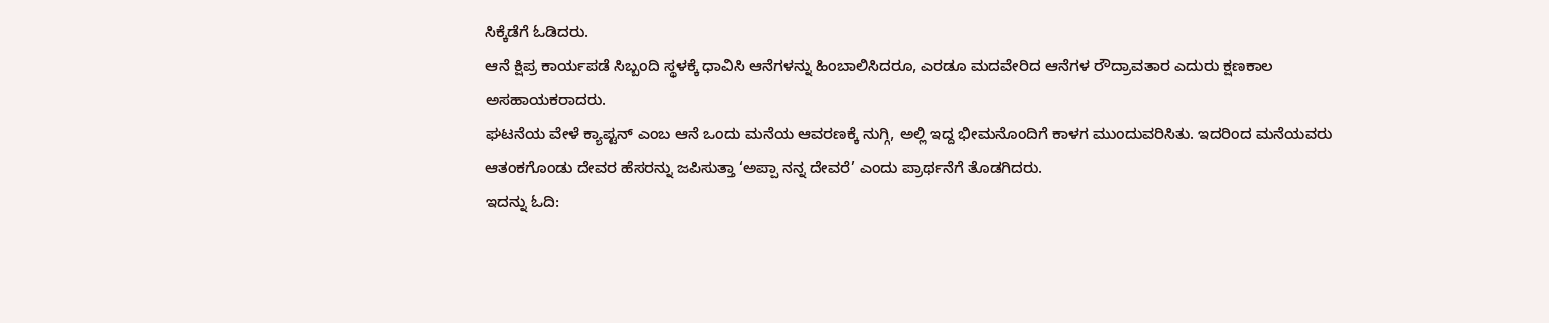ಸಿಕ್ಕೆಡೆಗೆ ಓಡಿದರು.
ಆನೆ ಕ್ಷಿಪ್ರ ಕಾರ್ಯಪಡೆ ಸಿಬ್ಬಂದಿ ಸ್ಥಳಕ್ಕೆ ಧಾವಿಸಿ ಆನೆಗಳನ್ನು ಹಿಂಬಾಲಿಸಿದರೂ, ಎರಡೂ ಮದವೇರಿದ ಆನೆಗಳ ರೌದ್ರಾವತಾರ ಎದುರು ಕ್ಷಣಕಾಲ ಅಸಹಾಯಕರಾದರು.
ಘಟನೆಯ ವೇಳೆ ಕ್ಯಾಪ್ಟನ್ ಎಂಬ ಆನೆ ಒಂದು ಮನೆಯ ಆವರಣಕ್ಕೆ ನುಗ್ಗಿ, ಅಲ್ಲಿ ಇದ್ದ ಭೀಮನೊಂದಿಗೆ ಕಾಳಗ ಮುಂದುವರಿಸಿತು. ಇದರಿಂದ ಮನೆಯವರು ಆತಂಕಗೊಂಡು ದೇವರ ಹೆಸರನ್ನು ಜಪಿಸುತ್ತಾ ‘ಅಪ್ಪಾ ನನ್ನ ದೇವರೆ’ ಎಂದು ಪ್ರಾರ್ಥನೆಗೆ ತೊಡಗಿದರು.
ಇದನ್ನು ಓದಿ: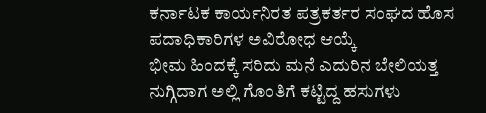ಕರ್ನಾಟಕ ಕಾರ್ಯನಿರತ ಪತ್ರಕರ್ತರ ಸಂಘದ ಹೊಸ ಪದಾಧಿಕಾರಿಗಳ ಅವಿರೋಧ ಆಯ್ಕೆ
ಭೀಮ ಹಿಂದಕ್ಕೆ ಸರಿದು ಮನೆ ಎದುರಿನ ಬೇಲಿಯತ್ತ ನುಗ್ಗಿದಾಗ ಅಲ್ಲಿ ಗೊಂತಿಗೆ ಕಟ್ಟಿದ್ದ ಹಸುಗಳು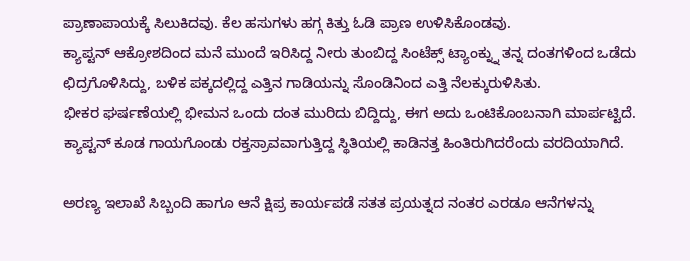ಪ್ರಾಣಾಪಾಯಕ್ಕೆ ಸಿಲುಕಿದವು. ಕೆಲ ಹಸುಗಳು ಹಗ್ಗ ಕಿತ್ತು ಓಡಿ ಪ್ರಾಣ ಉಳಿಸಿಕೊಂಡವು.
ಕ್ಯಾಪ್ಟನ್ ಆಕ್ರೋಶದಿಂದ ಮನೆ ಮುಂದೆ ಇರಿಸಿದ್ದ ನೀರು ತುಂಬಿದ್ದ ಸಿಂಟೆಕ್ಸ್ ಟ್ಯಾಂಕ್ನ್ನು ತನ್ನ ದಂತಗಳಿಂದ ಒಡೆದು ಛಿದ್ರಗೊಳಿಸಿದ್ದು, ಬಳಿಕ ಪಕ್ಕದಲ್ಲಿದ್ದ ಎತ್ತಿನ ಗಾಡಿಯನ್ನು ಸೊಂಡಿನಿಂದ ಎತ್ತಿ ನೆಲಕ್ಕುರುಳಿಸಿತು.
ಭೀಕರ ಘರ್ಷಣೆಯಲ್ಲಿ ಭೀಮನ ಒಂದು ದಂತ ಮುರಿದು ಬಿದ್ದಿದ್ದು, ಈಗ ಅದು ಒಂಟಿಕೊಂಬನಾಗಿ ಮಾರ್ಪಟ್ಟಿದೆ. ಕ್ಯಾಪ್ಟನ್ ಕೂಡ ಗಾಯಗೊಂಡು ರಕ್ತಸ್ರಾವವಾಗುತ್ತಿದ್ದ ಸ್ಥಿತಿಯಲ್ಲಿ ಕಾಡಿನತ್ತ ಹಿಂತಿರುಗಿದರೆಂದು ವರದಿಯಾಗಿದೆ.

ಅರಣ್ಯ ಇಲಾಖೆ ಸಿಬ್ಬಂದಿ ಹಾಗೂ ಆನೆ ಕ್ಷಿಪ್ರ ಕಾರ್ಯಪಡೆ ಸತತ ಪ್ರಯತ್ನದ ನಂತರ ಎರಡೂ ಆನೆಗಳನ್ನು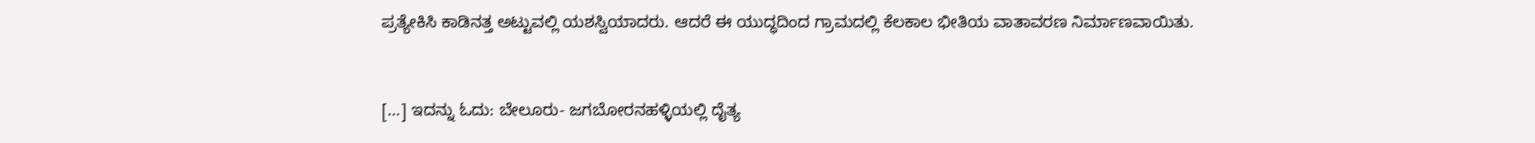ಪ್ರತ್ಯೇಕಿಸಿ ಕಾಡಿನತ್ತ ಅಟ್ಟುವಲ್ಲಿ ಯಶಸ್ವಿಯಾದರು. ಆದರೆ ಈ ಯುದ್ಧದಿಂದ ಗ್ರಾಮದಲ್ಲಿ ಕೆಲಕಾಲ ಭೀತಿಯ ವಾತಾವರಣ ನಿರ್ಮಾಣವಾಯಿತು.


[…] ಇದನ್ನು ಓದು: ಬೇಲೂರು- ಜಗಬೋರನಹಳ್ಳಿಯಲ್ಲಿ ದೈತ್ಯ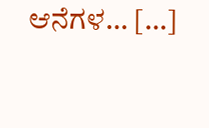ಆನೆಗಳ… […]